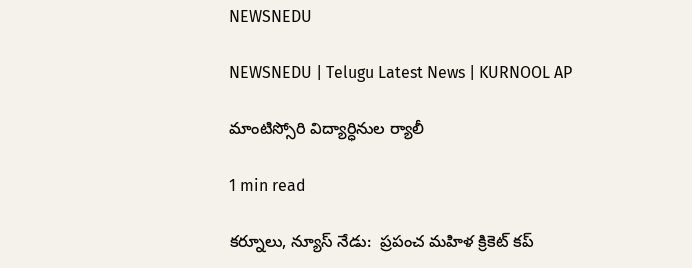NEWSNEDU

NEWSNEDU | Telugu Latest News | KURNOOL AP

మాంటిస్సోరి విద్యార్ధినుల ర్యాలీ

1 min read

కర్నూలు, న్యూస్ నేడు:  ప్రపంచ మహిళ క్రికెట్ కప్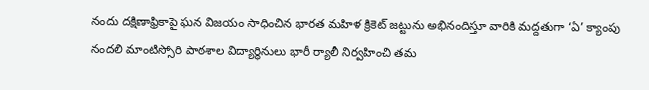నందు దక్షిణాఫ్రికాపై ఘన విజయం సాధించిన భారత మహిళ క్రికెట్ జట్టును అభినందిస్తూ వారికి మద్దతుగా ‘ఏ’ క్యాంపు నందలి మాంటిస్సోరి పాఠశాల విద్యార్థినులు భారీ ర్యాలీ నిర్వహించి తమ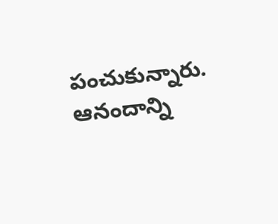పంచుకున్నారు. ఆనందాన్ని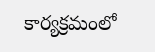కార్యక్రమంలో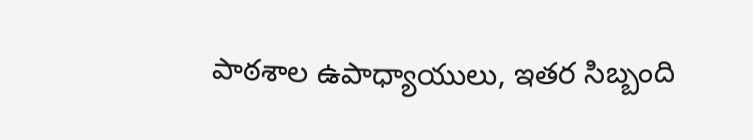పాఠశాల ఉపాధ్యాయులు, ఇతర సిబ్బంది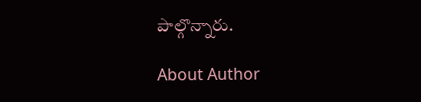పాల్గొన్నారు.

About Author